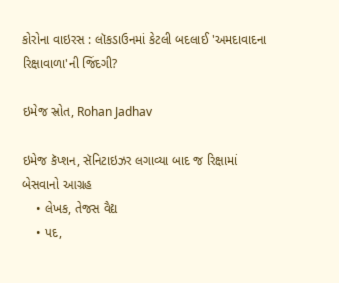કોરોના વાઇરસ : લૉકડાઉનમાં કેટલી બદલાઈ 'અમદાવાદના રિક્ષાવાળા'ની જિંદગી?

ઇમેજ સ્રોત, Rohan Jadhav

ઇમેજ કૅપ્શન, સૅનિટાઇઝર લગાવ્યા બાદ જ રિક્ષામાં બેસવાનો આગ્રહ
    • લેખક, તેજસ વૈદ્ય
    • પદ,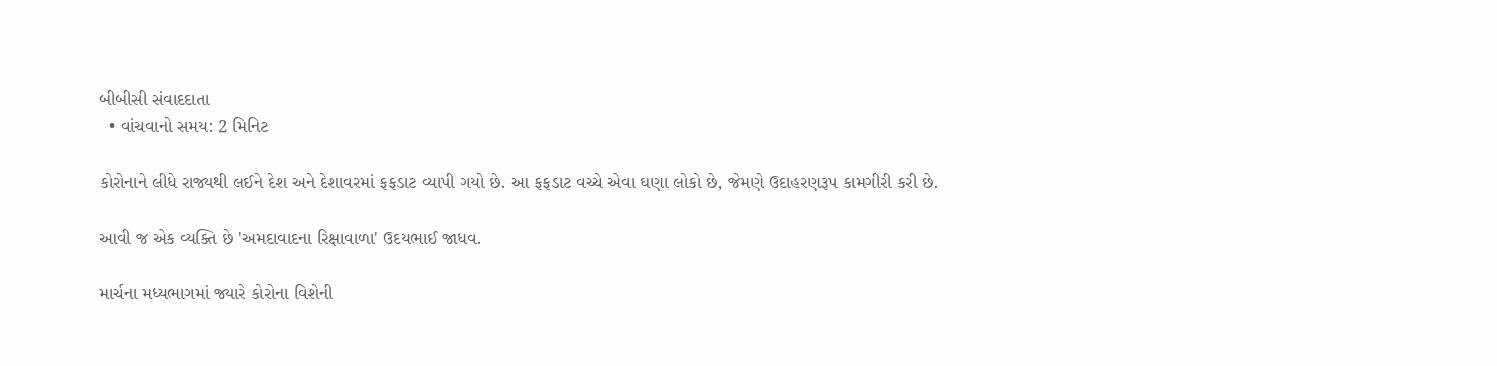બીબીસી સંવાદદાતા
  • વાંચવાનો સમય: 2 મિનિટ

કોરોનાને લીધે રાજ્યથી લઈને દેશ અને દેશાવરમાં ફફડાટ વ્યાપી ગયો છે. આ ફફડાટ વચ્ચે એવા ઘણા લોકો છે, જેમણે ઉદાહરણરૂપ કામગીરી કરી છે.

આવી જ એક વ્યક્તિ છે 'અમદાવાદના રિક્ષાવાળા' ઉદયભાઈ જાધવ.

માર્ચના મધ્યભાગમાં જ્યારે કોરોના વિશેની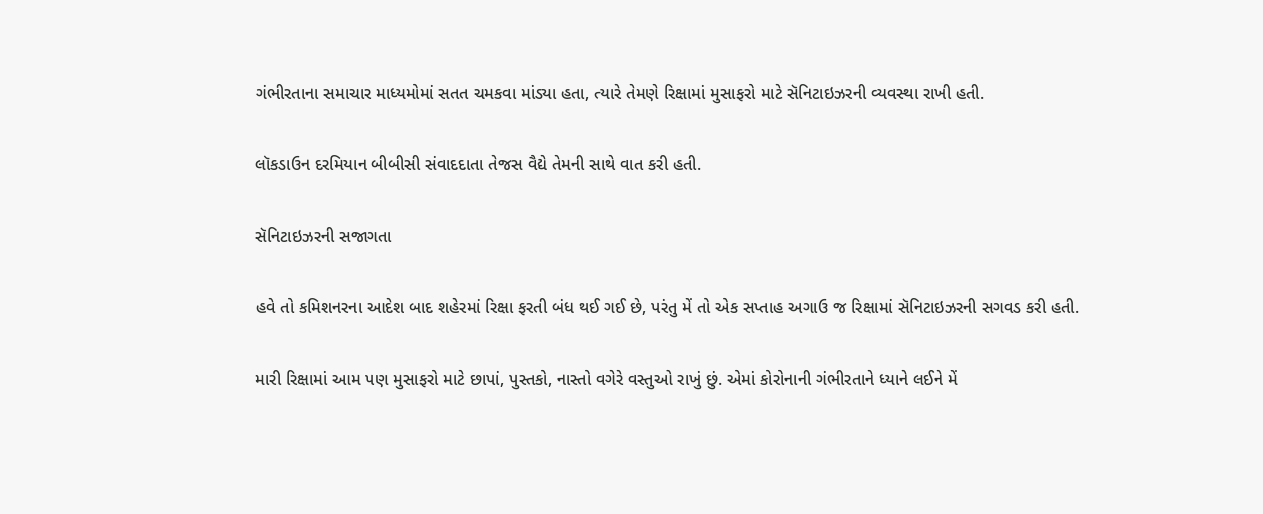ગંભીરતાના સમાચાર માધ્યમોમાં સતત ચમકવા માંડ્યા હતા, ત્યારે તેમણે રિક્ષામાં મુસાફરો માટે સૅનિટાઇઝરની વ્યવસ્થા રાખી હતી.

લૉકડાઉન દરમિયાન બીબીસી સંવાદદાતા તેજસ વૈદ્યે તેમની સાથે વાત કરી હતી.

સૅનિટાઇઝરની સજાગતા

હવે તો કમિશનરના આદેશ બાદ શહેરમાં રિક્ષા ફરતી બંધ થઈ ગઈ છે, પરંતુ મેં તો એક સપ્તાહ અગાઉ જ રિક્ષામાં સૅનિટાઇઝરની સગવડ કરી હતી.

મારી રિક્ષામાં આમ પણ મુસાફરો માટે છાપાં, પુસ્તકો, નાસ્તો વગેરે વસ્તુઓ રાખું છું. એમાં કોરોનાની ગંભીરતાને ધ્યાને લઈને મેં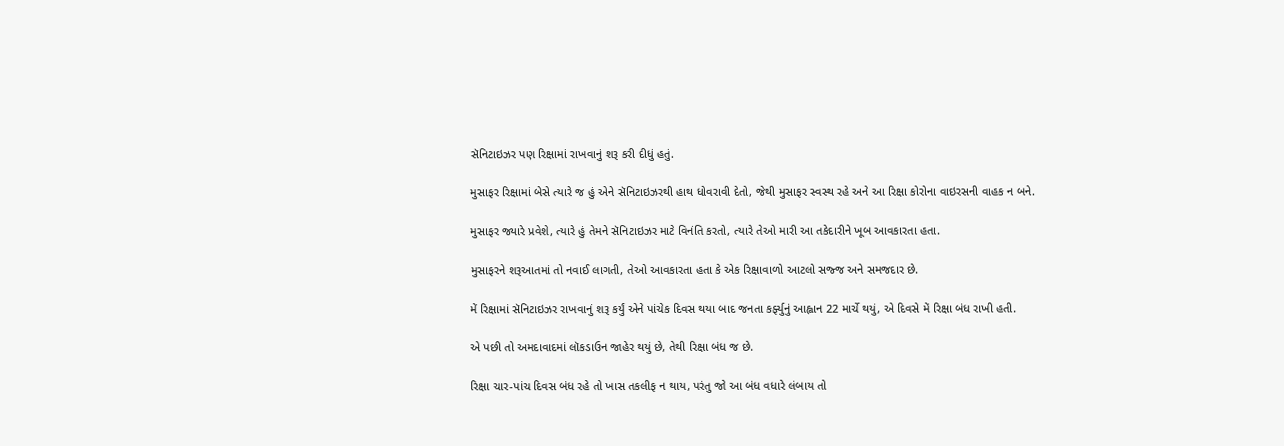સૅનિટાઇઝર પણ રિક્ષામાં રાખવાનું શરૂ કરી દીધું હતું.

મુસાફર રિક્ષામાં બેસે ત્યારે જ હું એને સૅનિટાઇઝરથી હાથ ધોવરાવી દેતો, જેથી મુસાફર સ્વસ્થ રહે અને આ રિક્ષા કોરોના વાઇરસની વાહક ન બને.

મુસાફર જ્યારે પ્રવેશે, ત્યારે હું તેમને સૅનિટાઇઝર માટે વિનંતિ કરતો, ત્યારે તેઓ મારી આ તકેદારીને ખૂબ આવકારતા હતા.

મુસાફરને શરૂઆતમાં તો નવાઈ લાગતી, તેઓ આવકારતા હતા કે એક રિક્ષાવાળો આટલો સજ્જ અને સમજદાર છે.

મેં રિક્ષામાં સૅનિટાઇઝર રાખવાનું શરૂ કર્યું એને પાંચેક દિવસ થયા બાદ જનતા કર્ફ્યુનું આહ્વાન 22 માર્ચે થયું, એ દિવસે મેં રિક્ષા બંધ રાખી હતી.

એ પછી તો અમદાવાદમાં લૉકડાઉન જાહેર થયું છે, તેથી રિક્ષા બંધ જ છે.

રિક્ષા ચાર-પાંચ દિવસ બંધ રહે તો ખાસ તકલીફ ન થાય, પરંતુ જો આ બંધ વધારે લંબાય તો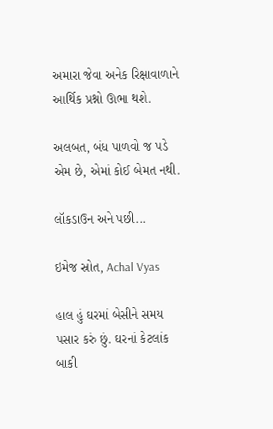અમારા જેવા અનેક રિક્ષાવાળાને આર્થિક પ્રશ્નો ઊભા થશે.

અલબત, બંધ પાળવો જ પડે એમ છે, એમાં કોઈ બેમત નથી.

લૉકડાઉન અને પછી...

ઇમેજ સ્રોત, Achal Vyas

હાલ હું ઘરમાં બેસીને સમય પસાર કરું છું. ઘરનાં કેટલાંક બાકી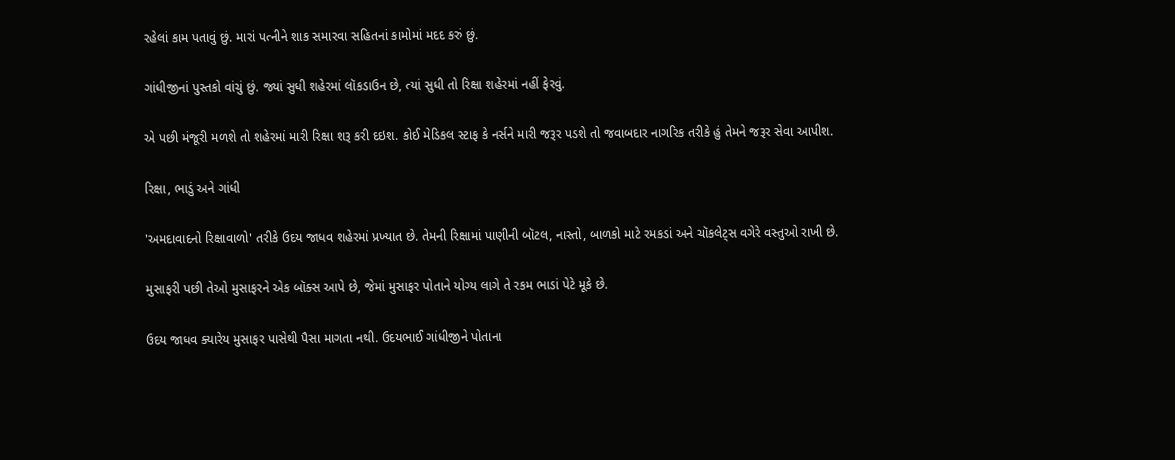રહેલાં કામ પતાવું છું. મારાં પત્નીને શાક સમારવા સહિતનાં કામોમાં મદદ કરું છું.

ગાંધીજીનાં પુસ્તકો વાંચું છું. જ્યાં સુધી શહેરમાં લૉકડાઉન છે, ત્યાં સુધી તો રિક્ષા શહેરમાં નહીં ફેરવું.

એ પછી મંજૂરી મળશે તો શહેરમાં મારી રિક્ષા શરૂ કરી દઇશ. કોઈ મેડિકલ સ્ટાફ કે નર્સને મારી જરૂર પડશે તો જવાબદાર નાગરિક તરીકે હું તેમને જરૂર સેવા આપીશ.

રિક્ષા, ભાડું અને ગાંધી

'અમદાવાદનો રિક્ષાવાળો' તરીકે ઉદય જાધવ શહેરમાં પ્રખ્યાત છે. તેમની રિક્ષામાં પાણીની બૉટલ, નાસ્તો, બાળકો માટે રમકડાં અને ચૉકલેટ્સ વગેરે વસ્તુઓ રાખી છે.

મુસાફરી પછી તેઓ મુસાફરને એક બૉક્સ આપે છે, જેમાં મુસાફર પોતાને યોગ્ય લાગે તે રકમ ભાડાં પેટે મૂકે છે.

ઉદય જાધવ ક્યારેય મુસાફર પાસેથી પૈસા માગતા નથી. ઉદયભાઈ ગાંધીજીને પોતાના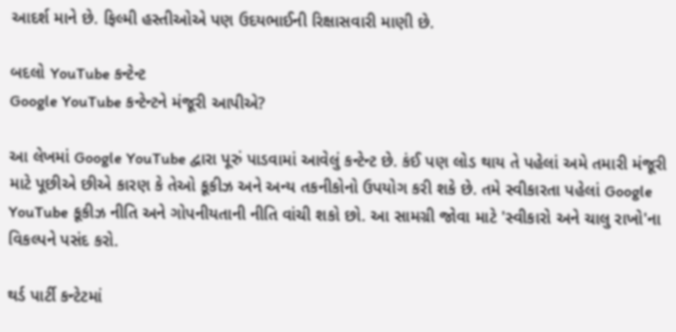આદર્શ માને છે. ફિલ્મી હસ્તીઓએ પણ ઉદયભાઈની રિક્ષાસવારી માણી છે.

બદલો YouTube કન્ટેન્ટ
Google YouTube કન્ટેન્ટને મંજૂરી આપીએ?

આ લેખમાં Google YouTube દ્વારા પૂરું પાડવામાં આવેલું કન્ટેન્ટ છે. કંઈ પણ લોડ થાય તે પહેલાં અમે તમારી મંજૂરી માટે પૂછીએ છીએ કારણ કે તેઓ કૂકીઝ અને અન્ય તકનીકોનો ઉપયોગ કરી શકે છે. તમે સ્વીકારતા પહેલાં Google YouTube કૂકીઝ નીતિ અને ગોપનીયતાની નીતિ વાંચી શકો છો. આ સામગ્રી જોવા માટે 'સ્વીકારો અને ચાલુ રાખો'ના વિકલ્પને પસંદ કરો.

થર્ડ પાર્ટી કન્ટેટમાં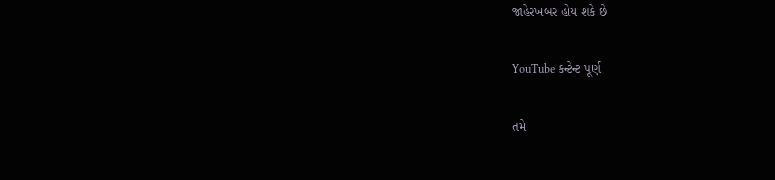જાહેરખબર હોય શકે છે

YouTube કન્ટેન્ટ પૂર્ણ

તમે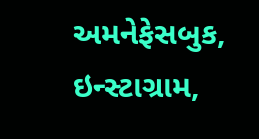અમનેફેસબુક, ઇન્સ્ટાગ્રામ,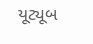યૂટ્યૂબ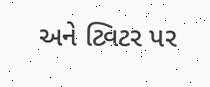અને ટ્વિટર પર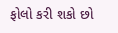ફોલો કરી શકો છો